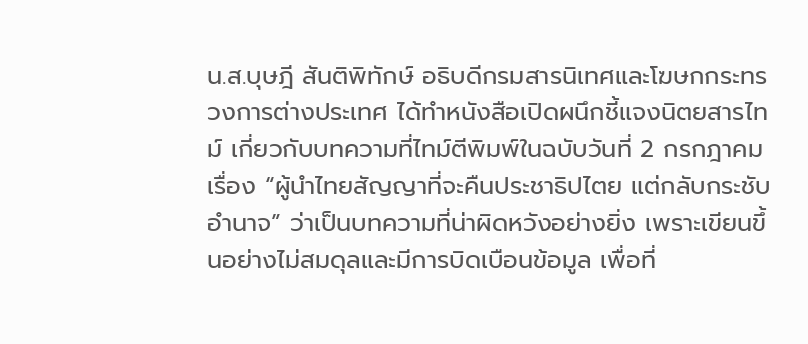น.ส.บุษฎี สันติพิทักษ์ อธิบดีกรมสารนิเทศและโฆษกกระทรวงการต่างประเทศ ได้ทำหนังสือเปิดผนึกชี้แจงนิตยสารไทม์ เกี่ยวกับบทความที่ไทม์ตีพิมพ์ในฉบับวันที่ 2 กรกฎาคม เรื่อง “ผู้นำไทยสัญญาที่จะคืนประชาธิปไตย แต่กลับกระชับอำนาจ” ว่าเป็นบทความที่น่าผิดหวังอย่างยิ่ง เพราะเขียนขึ้นอย่างไม่สมดุลและมีการบิดเบือนข้อมูล เพื่อที่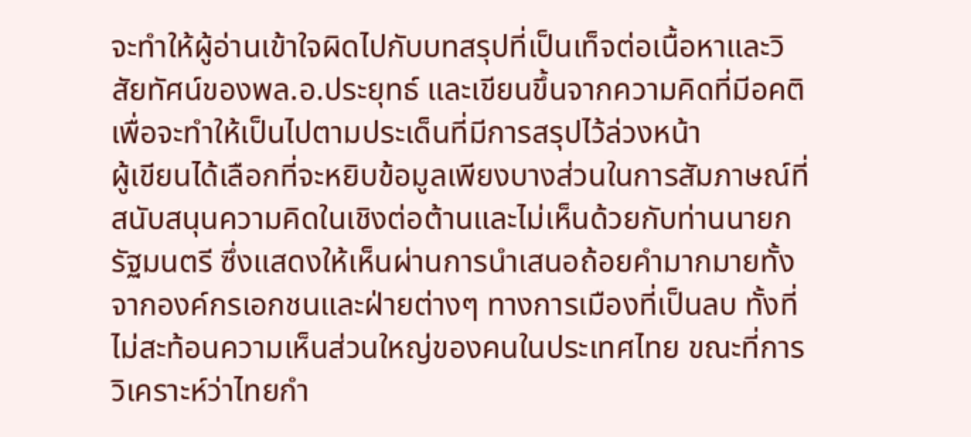จะทำให้ผู้อ่านเข้าใจผิดไปกับบทสรุปที่เป็นเท็จต่อเนื้อหาและวิสัยทัศน์ของพล.อ.ประยุทธ์ และเขียนขึ้นจากความคิดที่มีอคติ เพื่อจะทำให้เป็นไปตามประเด็นที่มีการสรุปไว้ล่วงหน้า
ผู้เขียนได้เลือกที่จะหยิบข้อมูลเพียงบางส่วนในการสัมภาษณ์ที่สนับสนุนความคิดในเชิงต่อต้านและไม่เห็นด้วยกับท่านนายกรัฐมนตรี ซึ่งแสดงให้เห็นผ่านการนำเสนอถ้อยคำมากมายทั้งจากองค์กรเอกชนและฝ่ายต่างๆ ทางการเมืองที่เป็นลบ ทั้งที่ไม่สะท้อนความเห็นส่วนใหญ่ของคนในประเทศไทย ขณะที่การวิเคราะห์ว่าไทยกำ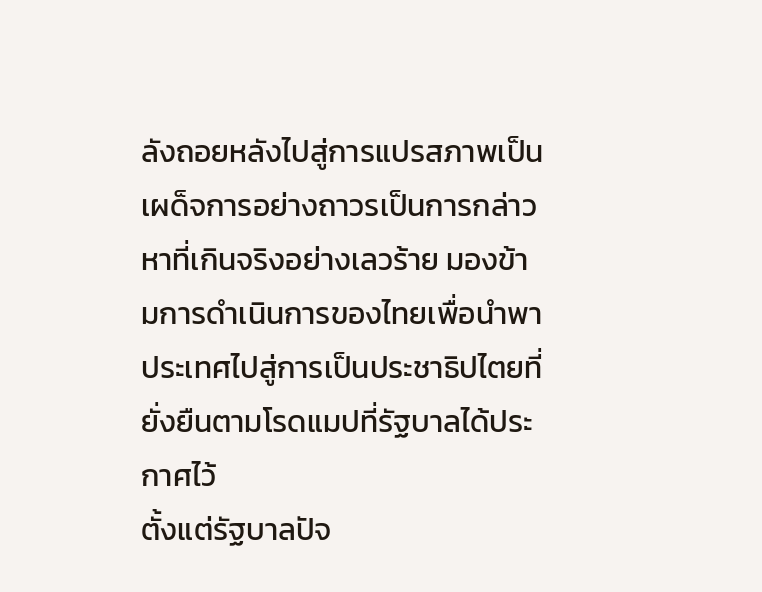ลังถอยหลังไปสู่การแปรสภาพเป็นเผด็จการอย่างถาวรเป็นการกล่าวหาที่เกินจริงอย่างเลวร้าย มองข้ามการดำเนินการของไทยเพื่อนำพาประเทศไปสู่การเป็นประชาธิปไตยที่ยั่งยืนตามโรดแมปที่รัฐบาลได้ประกาศไว้
ตั้งแต่รัฐบาลปัจ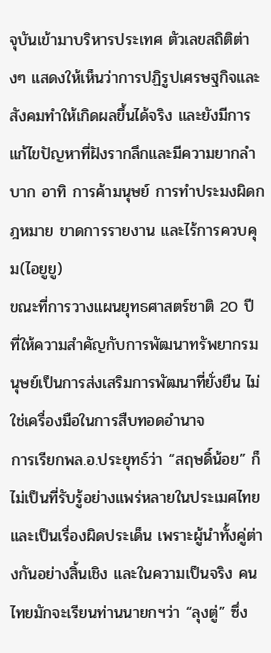จุบันเข้ามาบริหารประเทศ ตัวเลขสถิติต่างๆ แสดงให้เห็นว่าการปฏิรูปเศรษฐกิจและสังคมทำให้เกิดผลขึ้นได้จริง และยังมีการแก้ไขปัญหาที่ฝังรากลึกและมีความยากลำบาก อาทิ การค้ามนุษย์ การทำประมงผิดกฎหมาย ขาดการรายงาน และไร้การควบคุม(ไอยูยู)
ขณะที่การวางแผนยุทธศาสตร์ชาติ 20 ปี ที่ให้ความสำคัญกับการพัฒนาทรัพยากรมนุษย์เป็นการส่งเสริมการพัฒนาที่ยั่งยืน ไม่ใช่เครื่องมือในการสืบทอดอำนาจ
การเรียกพล.อ.ประยุทธ์ว่า “สฤษดิ์น้อย” ก็ไม่เป็นที่รับรู้อย่างแพร่หลายในประเมศไทยและเป็นเรื่องผิดประเด็น เพราะผู้นำทั้งคู่ต่างกันอย่างสิ้นเชิง และในความเป็นจริง คนไทยมักจะเรียนท่านนายกฯว่า “ลุงตู่” ซึ่ง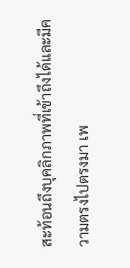สะท้อนถึงบุคลิกภาพที่เข้าถึงได้และมีความตรงไปตรงมา เพ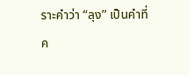ราะคำว่า “ลุง” เป็นคำที่ค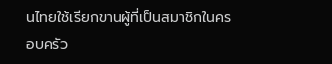นไทยใช้เรียกขานผู้ที่เป็นสมาชิกในครอบครัว